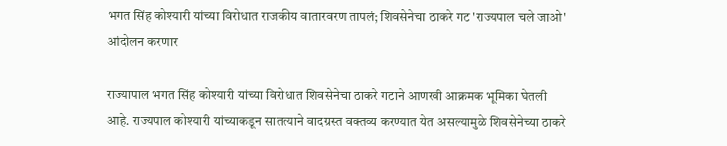भगत सिंह कोश्यारी यांच्या विरोधात राजकीय वातारवरण तापलं; शिवसेनेचा ठाकरे गट 'राज्यपाल चले जाओ' आंदोलन करणार

राज्यापाल भगत सिंह कोश्यारी यांच्या विरोधात शिवसेनेचा ठाकरे गटाने आणखी आक्रमक भूमिका घेतली आहे. राज्यपाल कोश्यारी यांच्याकडून सातत्याने वादग्रस्त वक्तव्य करण्यात येत असल्यामुळे शिवसेनेच्या ठाकरे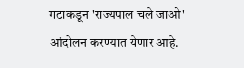गटाकडून 'राज्यपाल चले जाओ' आंदोलन करण्यात येणार आहे.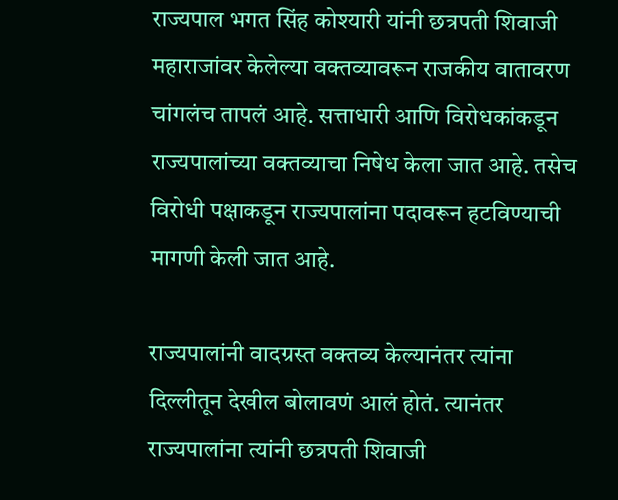राज्यपाल भगत सिंह कोश्यारी यांनी छत्रपती शिवाजी महाराजांवर केलेल्या वक्तव्यावरून राजकीय वातावरण चांगलंच तापलं आहे. सत्ताधारी आणि विरोधकांकडून राज्यपालांच्या वक्तव्याचा निषेध केला जात आहे. तसेच विरोधी पक्षाकडून राज्यपालांना पदावरून हटविण्याची मागणी केली जात आहे.

राज्यपालांनी वादग्रस्त वक्तव्य केल्यानंतर त्यांना दिल्लीतून देखील बोलावणं आलं होतं. त्यानंतर राज्यपालांना त्यांनी छत्रपती शिवाजी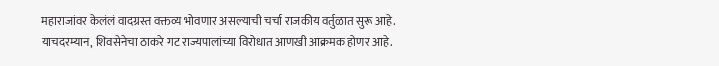महाराजांवर केलंलं वादग्रस्त वक्तव्य भोवणार असल्याची चर्चा राजकीय वर्तुळात सुरू आहे. याचदरम्यान, शिवसेनेचा ठाकरे गट राज्यपालांच्या विरोधात आणखी आक्रमक होणर आहे.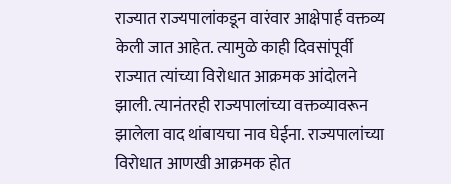राज्यात राज्यपालांकडून वारंवार आक्षेपार्ह वक्तव्य केली जात आहेत. त्यामुळे काही दिवसांपूर्वी राज्यात त्यांच्या विरोधात आक्रमक आंदोलने झाली. त्यानंतरही राज्यपालांच्या वक्तव्यावरून झालेला वाद थांबायचा नाव घेईना. राज्यपालांच्या विरोधात आणखी आक्रमक होत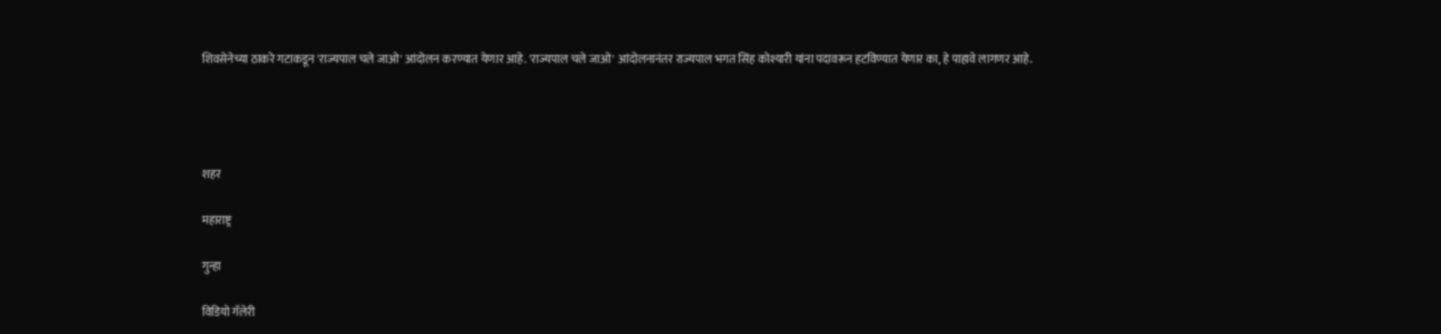शिवसेनेच्या ठाकरे गटाकडून 'राज्यपाल चले जाओ' आंदोलन करण्यात येणार आहे. 'राज्यपाल चले जाओ' आंदोलनानंतर राज्यपाल भगत सिंह कोश्यारी यांना पदावरून हटविण्यात येणार का, हे पाहावे लागणर आहे.




शहर

महाराष्ट्र

गुन्हा

विडियो गॅलेरी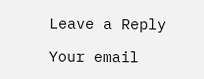Leave a Reply

Your email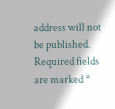address will not be published. Required fields are marked *